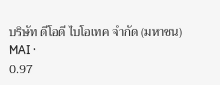บริษัท ดีโอดี ไบโอเทค จำกัด (มหาชน)
MAI ·
0.97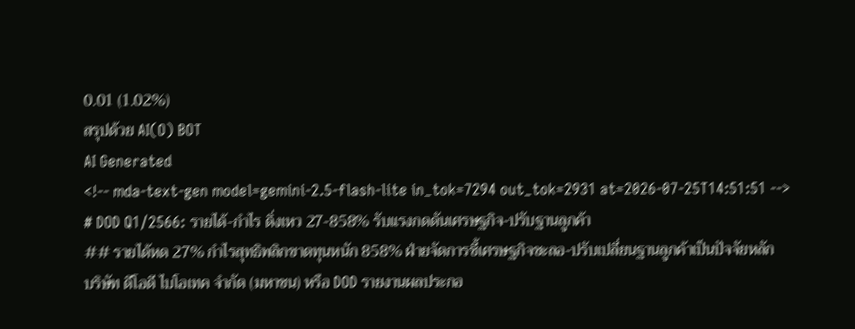0.01 (1.02%)
สรุปด้วย AI(O) BOT
AI Generated
<!-- mda-text-gen model=gemini-2.5-flash-lite in_tok=7294 out_tok=2931 at=2026-07-25T14:51:51 -->
# DOD Q1/2566: รายได้-กำไร ดิ่งเหว 27-858% รับแรงกดดันเศรษฐกิจ-ปรับฐานลูกค้า
## รายได้หด 27% กำไรสุทธิพลิกขาดทุนหนัก 858% ฝ่ายจัดการชี้เศรษฐกิจชะลอ-ปรับเปลี่ยนฐานลูกค้าเป็นปัจจัยหลัก
บริษัท ดีโอดี ไบโอเทค จำกัด (มหาชน) หรือ DOD รายงานผลประกอ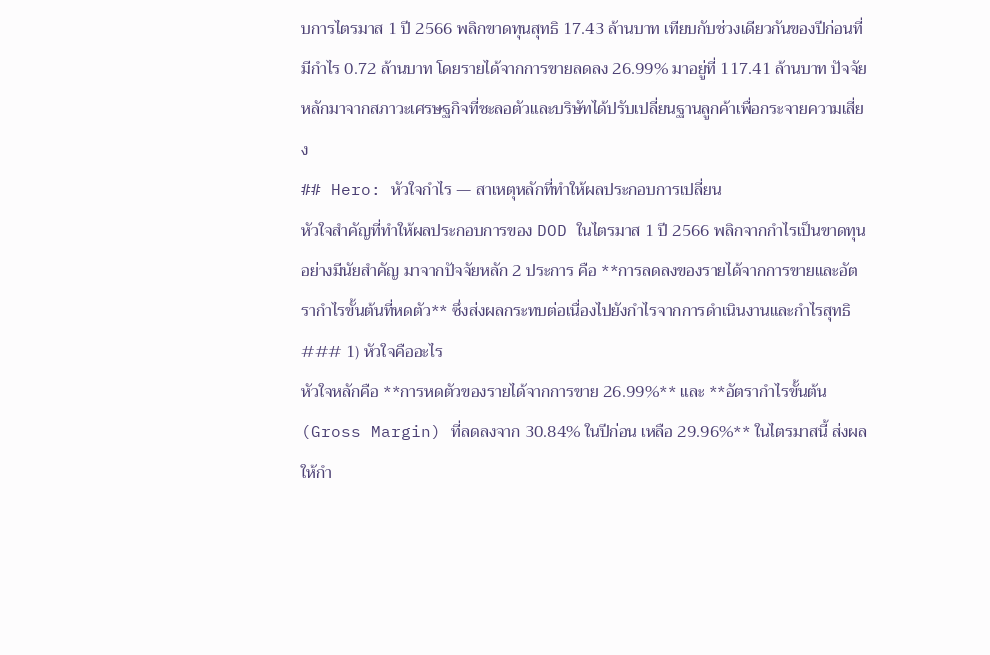บการไตรมาส 1 ปี 2566 พลิกขาดทุนสุทธิ 17.43 ล้านบาท เทียบกับช่วงเดียวกันของปีก่อนที่มีกำไร 0.72 ล้านบาท โดยรายได้จากการขายลดลง 26.99% มาอยู่ที่ 117.41 ล้านบาท ปัจจัยหลักมาจากสภาวะเศรษฐกิจที่ชะลอตัวและบริษัทได้ปรับเปลี่ยนฐานลูกค้าเพื่อกระจายความเสี่ยง
## Hero: หัวใจกำไร — สาเหตุหลักที่ทำให้ผลประกอบการเปลี่ยน
หัวใจสำคัญที่ทำให้ผลประกอบการของ DOD ในไตรมาส 1 ปี 2566 พลิกจากกำไรเป็นขาดทุนอย่างมีนัยสำคัญ มาจากปัจจัยหลัก 2 ประการ คือ **การลดลงของรายได้จากการขายและอัตรากำไรขั้นต้นที่หดตัว** ซึ่งส่งผลกระทบต่อเนื่องไปยังกำไรจากการดำเนินงานและกำไรสุทธิ
### 1) หัวใจคืออะไร
หัวใจหลักคือ **การหดตัวของรายได้จากการขาย 26.99%** และ **อัตรากำไรขั้นต้น (Gross Margin) ที่ลดลงจาก 30.84% ในปีก่อน เหลือ 29.96%** ในไตรมาสนี้ ส่งผลให้กำ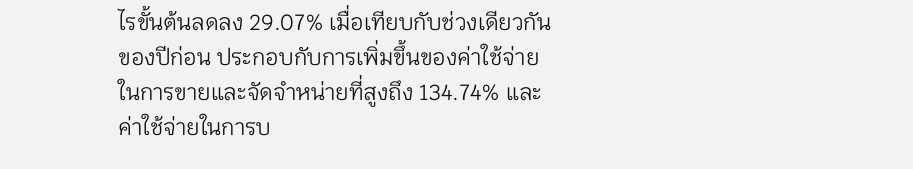ไรขั้นต้นลดลง 29.07% เมื่อเทียบกับช่วงเดียวกันของปีก่อน ประกอบกับการเพิ่มขึ้นของค่าใช้จ่ายในการขายและจัดจำหน่ายที่สูงถึง 134.74% และค่าใช้จ่ายในการบ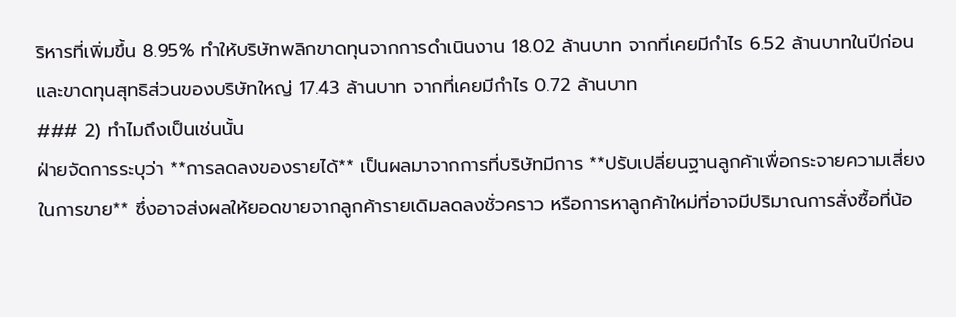ริหารที่เพิ่มขึ้น 8.95% ทำให้บริษัทพลิกขาดทุนจากการดำเนินงาน 18.02 ล้านบาท จากที่เคยมีกำไร 6.52 ล้านบาทในปีก่อน และขาดทุนสุทธิส่วนของบริษัทใหญ่ 17.43 ล้านบาท จากที่เคยมีกำไร 0.72 ล้านบาท
### 2) ทำไมถึงเป็นเช่นนั้น
ฝ่ายจัดการระบุว่า **การลดลงของรายได้** เป็นผลมาจากการที่บริษัทมีการ **ปรับเปลี่ยนฐานลูกค้าเพื่อกระจายความเสี่ยงในการขาย** ซึ่งอาจส่งผลให้ยอดขายจากลูกค้ารายเดิมลดลงชั่วคราว หรือการหาลูกค้าใหม่ที่อาจมีปริมาณการสั่งซื้อที่น้อ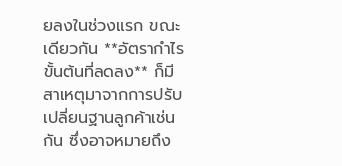ยลงในช่วงแรก ขณะเดียวกัน **อัตรากำไรขั้นต้นที่ลดลง** ก็มีสาเหตุมาจากการปรับเปลี่ยนฐานลูกค้าเช่นกัน ซึ่งอาจหมายถึง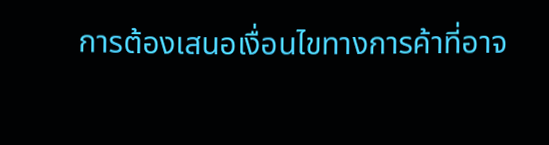การต้องเสนอเงื่อนไขทางการค้าที่อาจ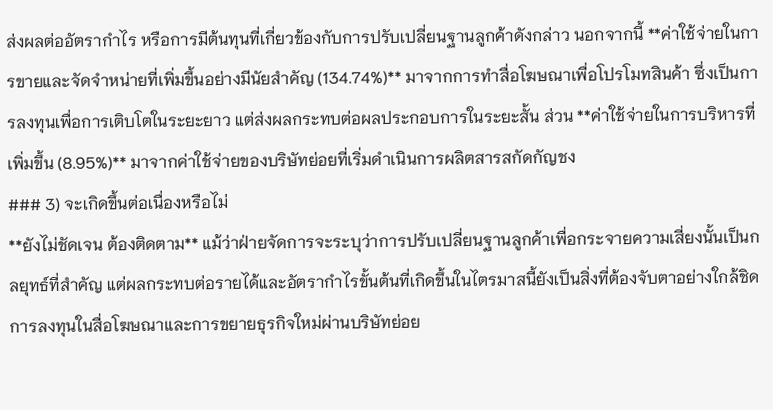ส่งผลต่ออัตรากำไร หรือการมีต้นทุนที่เกี่ยวข้องกับการปรับเปลี่ยนฐานลูกค้าดังกล่าว นอกจากนี้ **ค่าใช้จ่ายในการขายและจัดจำหน่ายที่เพิ่มขึ้นอย่างมีนัยสำคัญ (134.74%)** มาจากการทำสื่อโฆษณาเพื่อโปรโมทสินค้า ซึ่งเป็นการลงทุนเพื่อการเติบโตในระยะยาว แต่ส่งผลกระทบต่อผลประกอบการในระยะสั้น ส่วน **ค่าใช้จ่ายในการบริหารที่เพิ่มขึ้น (8.95%)** มาจากค่าใช้จ่ายของบริษัทย่อยที่เริ่มดำเนินการผลิตสารสกัดกัญชง
### 3) จะเกิดขึ้นต่อเนื่องหรือไม่
**ยังไม่ชัดเจน ต้องติดตาม** แม้ว่าฝ่ายจัดการจะระบุว่าการปรับเปลี่ยนฐานลูกค้าเพื่อกระจายความเสี่ยงนั้นเป็นกลยุทธ์ที่สำคัญ แต่ผลกระทบต่อรายได้และอัตรากำไรขั้นต้นที่เกิดขึ้นในไตรมาสนี้ยังเป็นสิ่งที่ต้องจับตาอย่างใกล้ชิด การลงทุนในสื่อโฆษณาและการขยายธุรกิจใหม่ผ่านบริษัทย่อย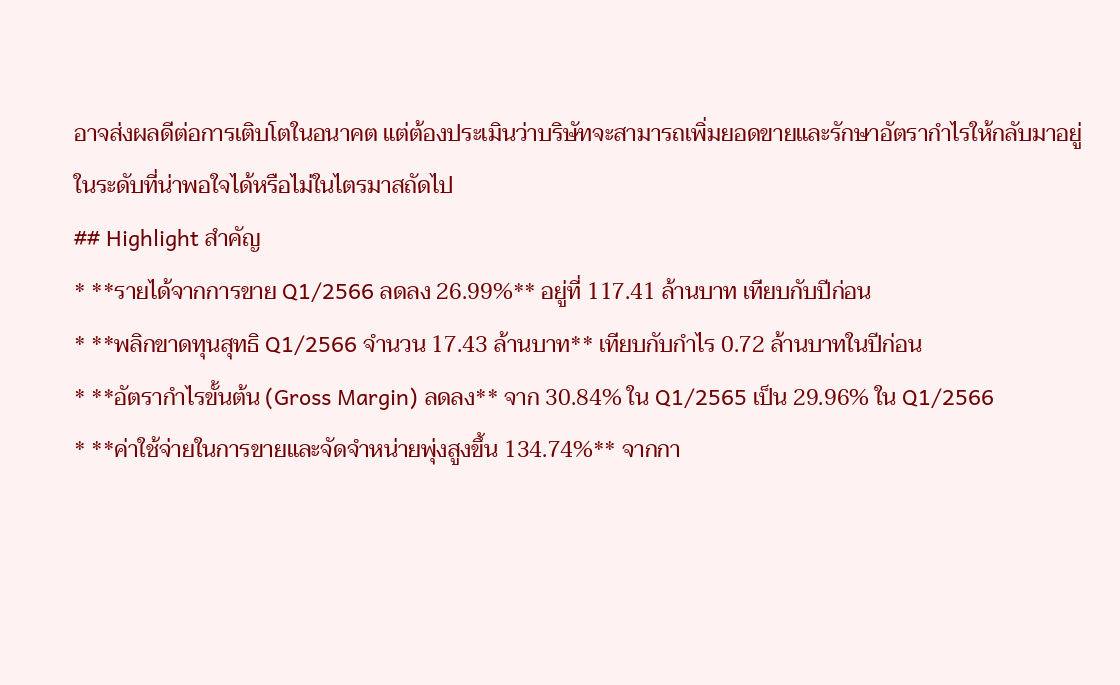อาจส่งผลดีต่อการเติบโตในอนาคต แต่ต้องประเมินว่าบริษัทจะสามารถเพิ่มยอดขายและรักษาอัตรากำไรให้กลับมาอยู่ในระดับที่น่าพอใจได้หรือไม่ในไตรมาสถัดไป
## Highlight สำคัญ
* **รายได้จากการขาย Q1/2566 ลดลง 26.99%** อยู่ที่ 117.41 ล้านบาท เทียบกับปีก่อน
* **พลิกขาดทุนสุทธิ Q1/2566 จำนวน 17.43 ล้านบาท** เทียบกับกำไร 0.72 ล้านบาทในปีก่อน
* **อัตรากำไรขั้นต้น (Gross Margin) ลดลง** จาก 30.84% ใน Q1/2565 เป็น 29.96% ใน Q1/2566
* **ค่าใช้จ่ายในการขายและจัดจำหน่ายพุ่งสูงขึ้น 134.74%** จากกา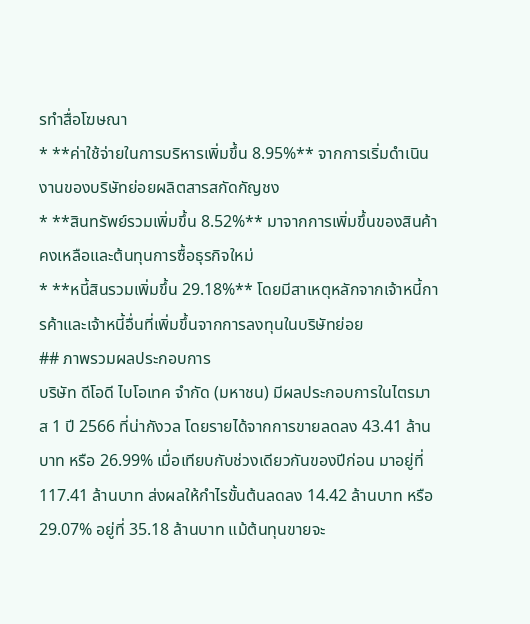รทำสื่อโฆษณา
* **ค่าใช้จ่ายในการบริหารเพิ่มขึ้น 8.95%** จากการเริ่มดำเนินงานของบริษัทย่อยผลิตสารสกัดกัญชง
* **สินทรัพย์รวมเพิ่มขึ้น 8.52%** มาจากการเพิ่มขึ้นของสินค้าคงเหลือและต้นทุนการซื้อธุรกิจใหม่
* **หนี้สินรวมเพิ่มขึ้น 29.18%** โดยมีสาเหตุหลักจากเจ้าหนี้การค้าและเจ้าหนี้อื่นที่เพิ่มขึ้นจากการลงทุนในบริษัทย่อย
## ภาพรวมผลประกอบการ
บริษัท ดีโอดี ไบโอเทค จำกัด (มหาชน) มีผลประกอบการในไตรมาส 1 ปี 2566 ที่น่ากังวล โดยรายได้จากการขายลดลง 43.41 ล้านบาท หรือ 26.99% เมื่อเทียบกับช่วงเดียวกันของปีก่อน มาอยู่ที่ 117.41 ล้านบาท ส่งผลให้กำไรขั้นต้นลดลง 14.42 ล้านบาท หรือ 29.07% อยู่ที่ 35.18 ล้านบาท แม้ต้นทุนขายจะ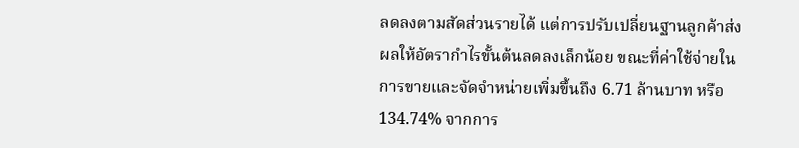ลดลงตามสัดส่วนรายได้ แต่การปรับเปลี่ยนฐานลูกค้าส่งผลให้อัตรากำไรขั้นต้นลดลงเล็กน้อย ขณะที่ค่าใช้จ่ายในการขายและจัดจำหน่ายเพิ่มขึ้นถึง 6.71 ล้านบาท หรือ 134.74% จากการ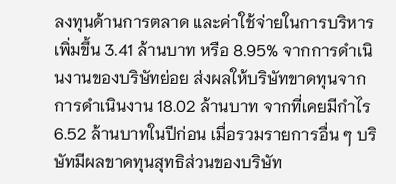ลงทุนด้านการตลาด และค่าใช้จ่ายในการบริหารเพิ่มขึ้น 3.41 ล้านบาท หรือ 8.95% จากการดำเนินงานของบริษัทย่อย ส่งผลให้บริษัทขาดทุนจากการดำเนินงาน 18.02 ล้านบาท จากที่เคยมีกำไร 6.52 ล้านบาทในปีก่อน เมื่อรวมรายการอื่น ๆ บริษัทมีผลขาดทุนสุทธิส่วนของบริษัท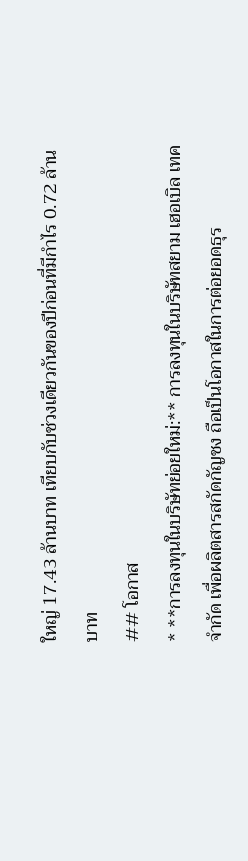ใหญ่ 17.43 ล้านบาท เทียบกับช่วงเดียวกันของปีก่อนที่มีกำไร 0.72 ล้านบาท
## โอกาส
* **การลงทุนในบริษัทย่อยใหม่:** การลงทุนในบริษัทสยาม เฮอเบิล เทค จำกัด เพื่อผลิตสารสกัดกัญชง ถือเป็นโอกาสในการต่อยอดธุร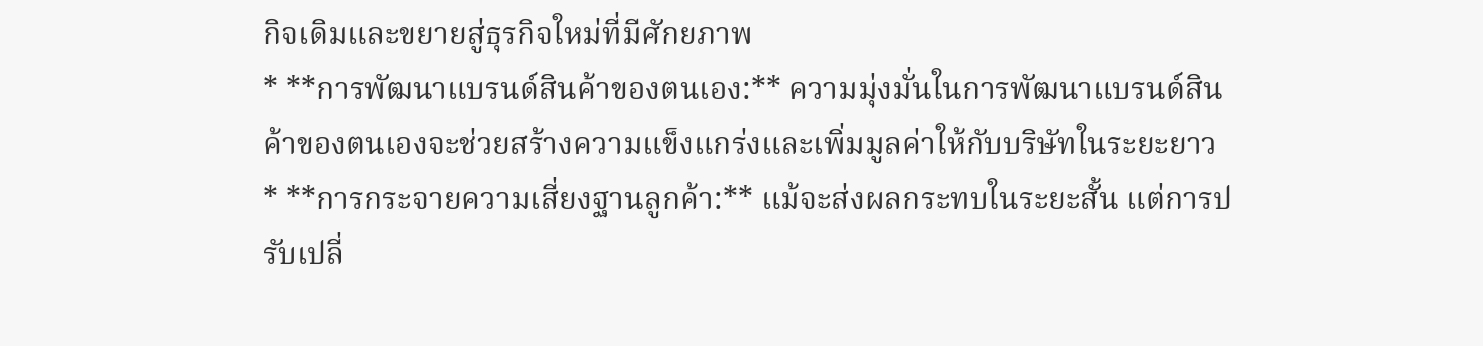กิจเดิมและขยายสู่ธุรกิจใหม่ที่มีศักยภาพ
* **การพัฒนาแบรนด์สินค้าของตนเอง:** ความมุ่งมั่นในการพัฒนาแบรนด์สินค้าของตนเองจะช่วยสร้างความแข็งแกร่งและเพิ่มมูลค่าให้กับบริษัทในระยะยาว
* **การกระจายความเสี่ยงฐานลูกค้า:** แม้จะส่งผลกระทบในระยะสั้น แต่การปรับเปลี่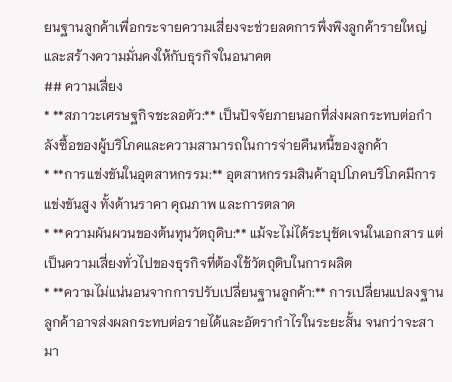ยนฐานลูกค้าเพื่อกระจายความเสี่ยงจะช่วยลดการพึ่งพิงลูกค้ารายใหญ่ และสร้างความมั่นคงให้กับธุรกิจในอนาคต
## ความเสี่ยง
* **สภาวะเศรษฐกิจชะลอตัว:** เป็นปัจจัยภายนอกที่ส่งผลกระทบต่อกำลังซื้อของผู้บริโภคและความสามารถในการจ่ายคืนหนี้ของลูกค้า
* **การแข่งขันในอุตสาหกรรม:** อุตสาหกรรมสินค้าอุปโภคบริโภคมีการแข่งขันสูง ทั้งด้านราคา คุณภาพ และการตลาด
* **ความผันผวนของต้นทุนวัตถุดิบ:** แม้จะไม่ได้ระบุชัดเจนในเอกสาร แต่เป็นความเสี่ยงทั่วไปของธุรกิจที่ต้องใช้วัตถุดิบในการผลิต
* **ความไม่แน่นอนจากการปรับเปลี่ยนฐานลูกค้า:** การเปลี่ยนแปลงฐานลูกค้าอาจส่งผลกระทบต่อรายได้และอัตรากำไรในระยะสั้น จนกว่าจะสามา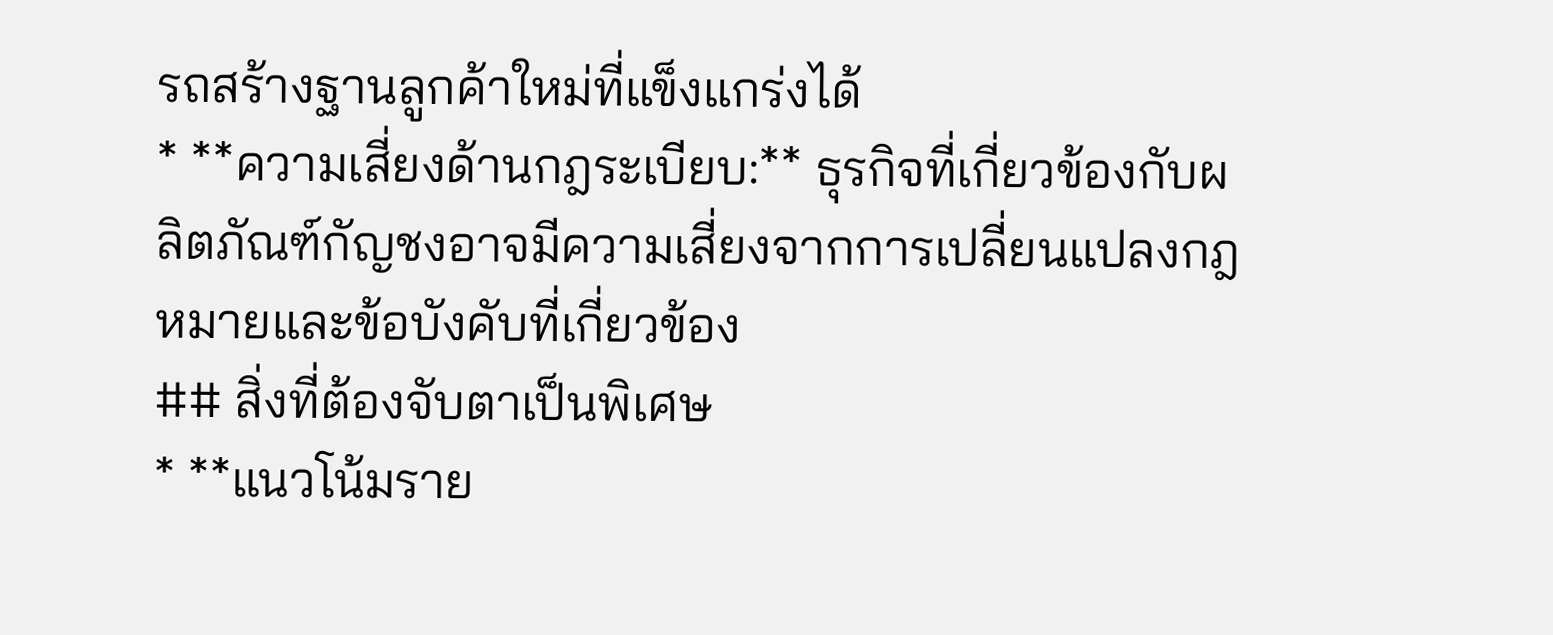รถสร้างฐานลูกค้าใหม่ที่แข็งแกร่งได้
* **ความเสี่ยงด้านกฎระเบียบ:** ธุรกิจที่เกี่ยวข้องกับผลิตภัณฑ์กัญชงอาจมีความเสี่ยงจากการเปลี่ยนแปลงกฎหมายและข้อบังคับที่เกี่ยวข้อง
## สิ่งที่ต้องจับตาเป็นพิเศษ
* **แนวโน้มราย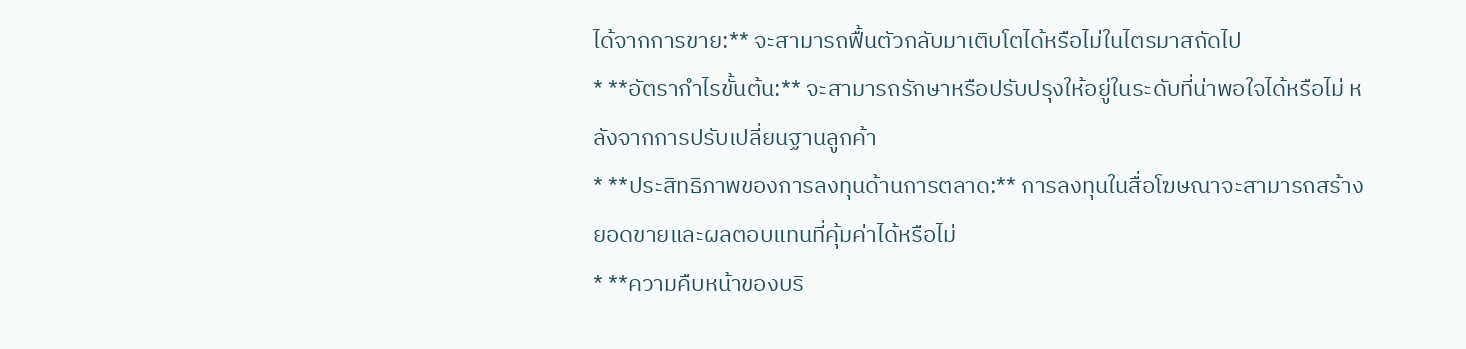ได้จากการขาย:** จะสามารถฟื้นตัวกลับมาเติบโตได้หรือไม่ในไตรมาสถัดไป
* **อัตรากำไรขั้นต้น:** จะสามารถรักษาหรือปรับปรุงให้อยู่ในระดับที่น่าพอใจได้หรือไม่ หลังจากการปรับเปลี่ยนฐานลูกค้า
* **ประสิทธิภาพของการลงทุนด้านการตลาด:** การลงทุนในสื่อโฆษณาจะสามารถสร้างยอดขายและผลตอบแทนที่คุ้มค่าได้หรือไม่
* **ความคืบหน้าของบริ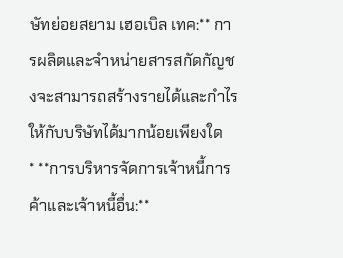ษัทย่อยสยาม เฮอเบิล เทค:** การผลิตและจำหน่ายสารสกัดกัญชงจะสามารถสร้างรายได้และกำไรให้กับบริษัทได้มากน้อยเพียงใด
* **การบริหารจัดการเจ้าหนี้การค้าและเจ้าหนี้อื่น:**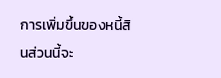การเพิ่มขึ้นของหนี้สินส่วนนี้จะ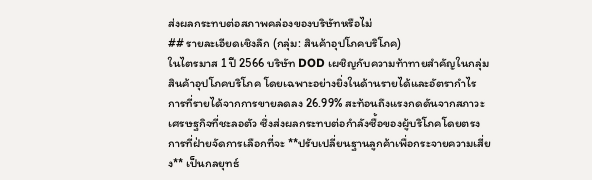ส่งผลกระทบต่อสภาพคล่องของบริษัทหรือไม่
## รายละเอียดเชิงลึก (กลุ่ม: สินค้าอุปโภคบริโภค)
ในไตรมาส 1 ปี 2566 บริษัท DOD เผชิญกับความท้าทายสำคัญในกลุ่มสินค้าอุปโภคบริโภค โดยเฉพาะอย่างยิ่งในด้านรายได้และอัตรากำไร การที่รายได้จากการขายลดลง 26.99% สะท้อนถึงแรงกดดันจากสภาวะเศรษฐกิจที่ชะลอตัว ซึ่งส่งผลกระทบต่อกำลังซื้อของผู้บริโภคโดยตรง การที่ฝ่ายจัดการเลือกที่จะ **ปรับเปลี่ยนฐานลูกค้าเพื่อกระจายความเสี่ยง** เป็นกลยุทธ์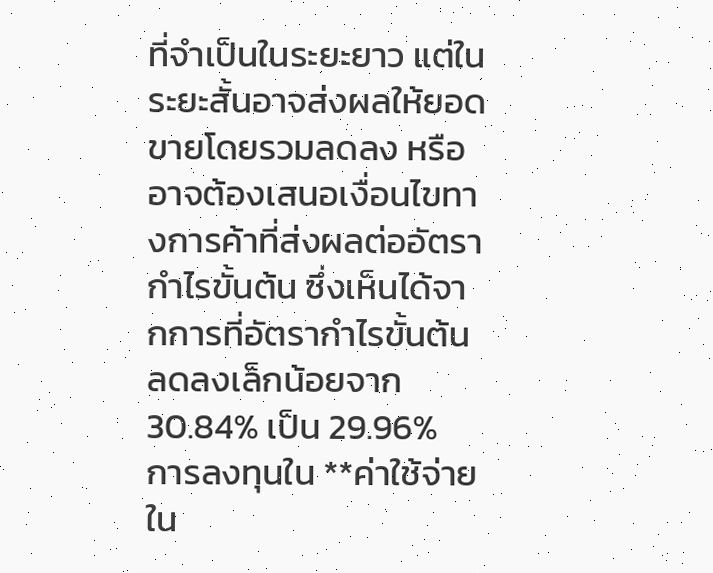ที่จำเป็นในระยะยาว แต่ในระยะสั้นอาจส่งผลให้ยอดขายโดยรวมลดลง หรืออาจต้องเสนอเงื่อนไขทางการค้าที่ส่งผลต่ออัตรากำไรขั้นต้น ซึ่งเห็นได้จากการที่อัตรากำไรขั้นต้นลดลงเล็กน้อยจาก 30.84% เป็น 29.96%
การลงทุนใน **ค่าใช้จ่ายใน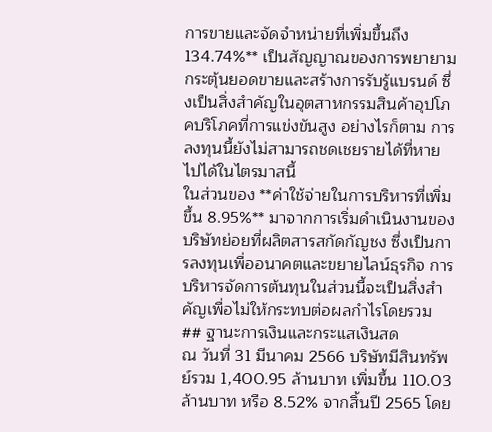การขายและจัดจำหน่ายที่เพิ่มขึ้นถึง 134.74%** เป็นสัญญาณของการพยายามกระตุ้นยอดขายและสร้างการรับรู้แบรนด์ ซึ่งเป็นสิ่งสำคัญในอุตสาหกรรมสินค้าอุปโภคบริโภคที่การแข่งขันสูง อย่างไรก็ตาม การลงทุนนี้ยังไม่สามารถชดเชยรายได้ที่หายไปได้ในไตรมาสนี้
ในส่วนของ **ค่าใช้จ่ายในการบริหารที่เพิ่มขึ้น 8.95%** มาจากการเริ่มดำเนินงานของบริษัทย่อยที่ผลิตสารสกัดกัญชง ซึ่งเป็นการลงทุนเพื่ออนาคตและขยายไลน์ธุรกิจ การบริหารจัดการต้นทุนในส่วนนี้จะเป็นสิ่งสำคัญเพื่อไม่ให้กระทบต่อผลกำไรโดยรวม
## ฐานะการเงินและกระแสเงินสด
ณ วันที่ 31 มีนาคม 2566 บริษัทมีสินทรัพย์รวม 1,400.95 ล้านบาท เพิ่มขึ้น 110.03 ล้านบาท หรือ 8.52% จากสิ้นปี 2565 โดย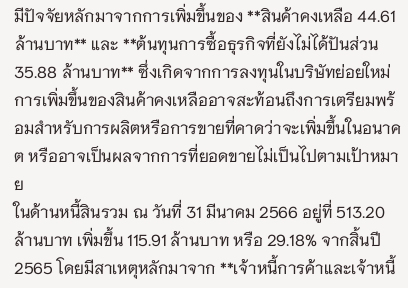มีปัจจัยหลักมาจากการเพิ่มขึ้นของ **สินค้าคงเหลือ 44.61 ล้านบาท** และ **ต้นทุนการซื้อธุรกิจที่ยังไม่ได้ปันส่วน 35.88 ล้านบาท** ซึ่งเกิดจากการลงทุนในบริษัทย่อยใหม่ การเพิ่มขึ้นของสินค้าคงเหลืออาจสะท้อนถึงการเตรียมพร้อมสำหรับการผลิตหรือการขายที่คาดว่าจะเพิ่มขึ้นในอนาคต หรืออาจเป็นผลจากการที่ยอดขายไม่เป็นไปตามเป้าหมาย
ในด้านหนี้สินรวม ณ วันที่ 31 มีนาคม 2566 อยู่ที่ 513.20 ล้านบาท เพิ่มขึ้น 115.91 ล้านบาท หรือ 29.18% จากสิ้นปี 2565 โดยมีสาเหตุหลักมาจาก **เจ้าหนี้การค้าและเจ้าหนี้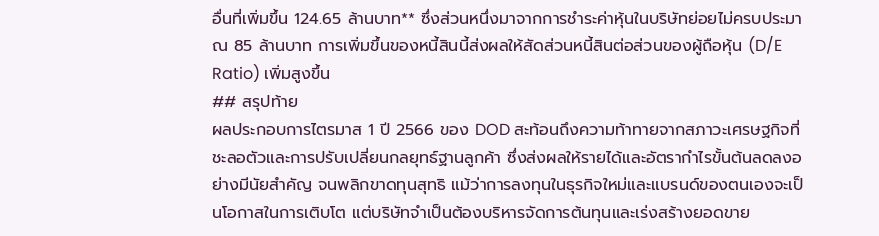อื่นที่เพิ่มขึ้น 124.65 ล้านบาท** ซึ่งส่วนหนึ่งมาจากการชำระค่าหุ้นในบริษัทย่อยไม่ครบประมาณ 85 ล้านบาท การเพิ่มขึ้นของหนี้สินนี้ส่งผลให้สัดส่วนหนี้สินต่อส่วนของผู้ถือหุ้น (D/E Ratio) เพิ่มสูงขึ้น
## สรุปท้าย
ผลประกอบการไตรมาส 1 ปี 2566 ของ DOD สะท้อนถึงความท้าทายจากสภาวะเศรษฐกิจที่ชะลอตัวและการปรับเปลี่ยนกลยุทธ์ฐานลูกค้า ซึ่งส่งผลให้รายได้และอัตรากำไรขั้นต้นลดลงอย่างมีนัยสำคัญ จนพลิกขาดทุนสุทธิ แม้ว่าการลงทุนในธุรกิจใหม่และแบรนด์ของตนเองจะเป็นโอกาสในการเติบโต แต่บริษัทจำเป็นต้องบริหารจัดการต้นทุนและเร่งสร้างยอดขาย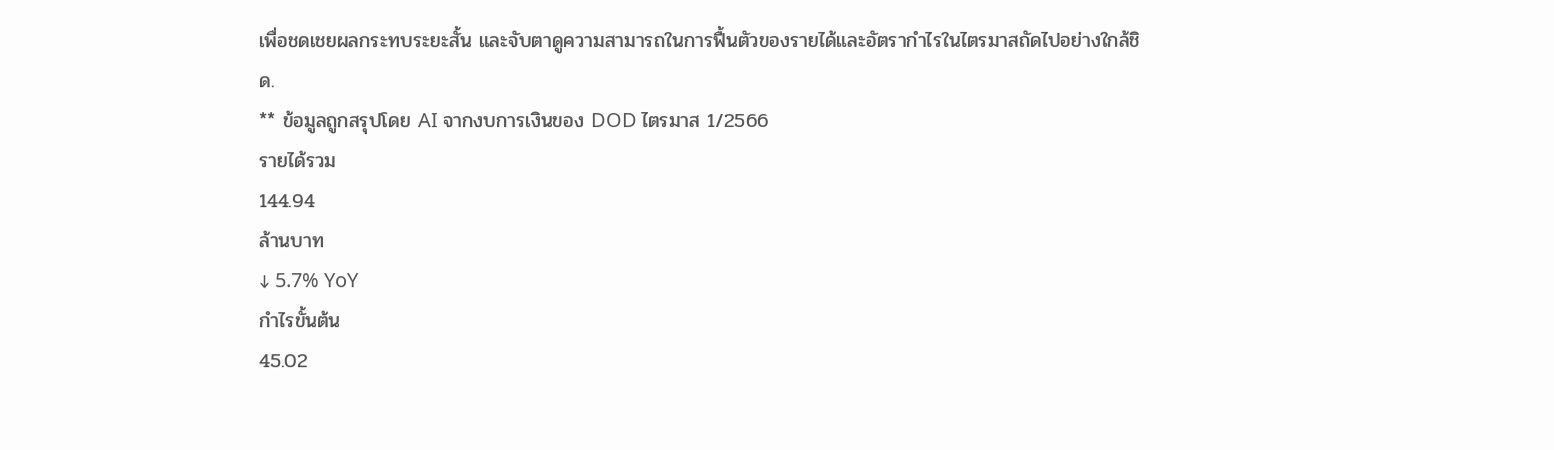เพื่อชดเชยผลกระทบระยะสั้น และจับตาดูความสามารถในการฟื้นตัวของรายได้และอัตรากำไรในไตรมาสถัดไปอย่างใกล้ชิด.
** ข้อมูลถูกสรุปโดย AI จากงบการเงินของ DOD ไตรมาส 1/2566
รายได้รวม
144.94
ล้านบาท
↓ 5.7% YoY
กำไรขั้นต้น
45.02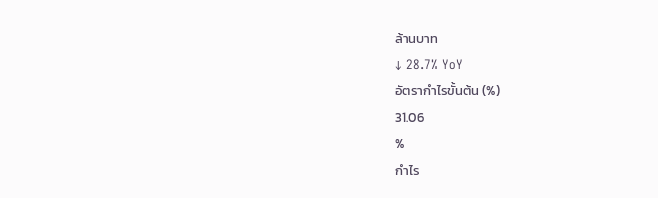ล้านบาท
↓ 28.7% YoY
อัตรากำไรขั้นต้น (%)
31.06
%
กำไร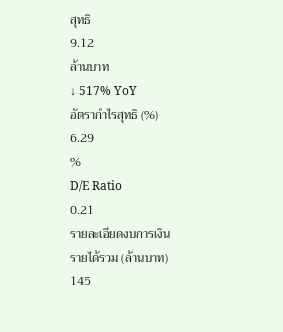สุทธิ
9.12
ล้านบาท
↓ 517% YoY
อัตรากำไรสุทธิ (%)
6.29
%
D/E Ratio
0.21
รายละเอียดงบการเงิน
รายได้รวม (ล้านบาท)
145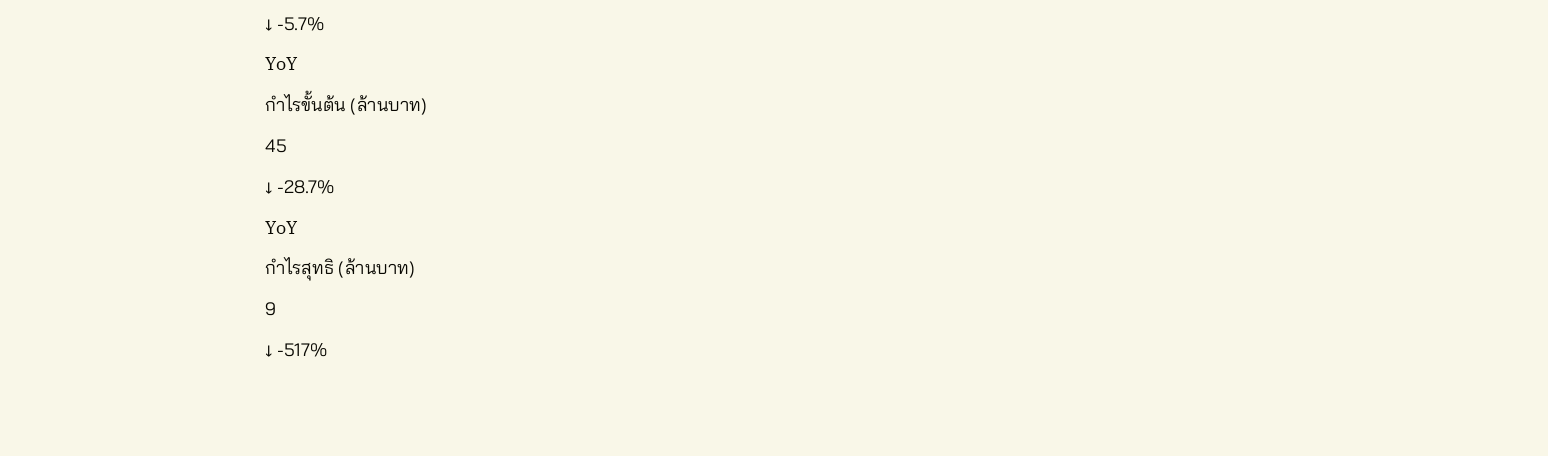↓ -5.7%
YoY
กำไรขั้นต้น (ล้านบาท)
45
↓ -28.7%
YoY
กำไรสุทธิ (ล้านบาท)
9
↓ -517%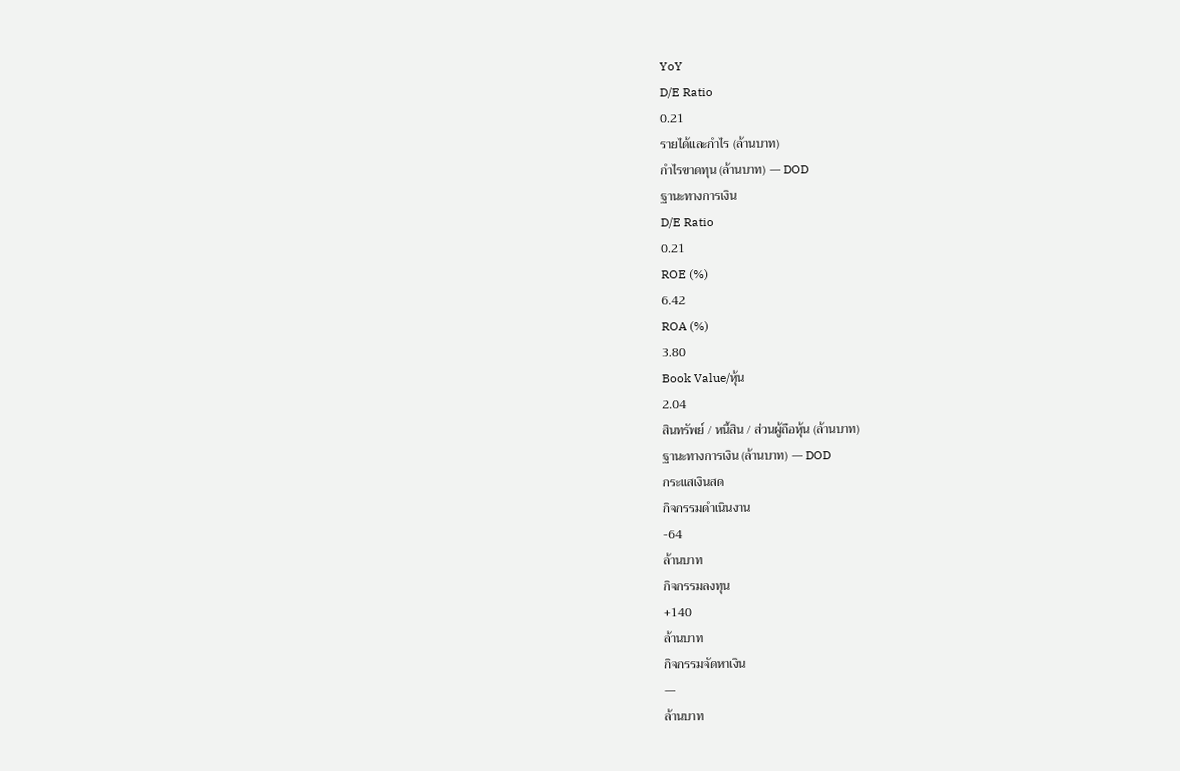YoY
D/E Ratio
0.21
รายได้และกำไร (ล้านบาท)
กำไรขาดทุน (ล้านบาท) — DOD
ฐานะทางการเงิน
D/E Ratio
0.21
ROE (%)
6.42
ROA (%)
3.80
Book Value/หุ้น
2.04
สินทรัพย์ / หนี้สิน / ส่วนผู้ถือหุ้น (ล้านบาท)
ฐานะทางการเงิน (ล้านบาท) — DOD
กระแสเงินสด
กิจกรรมดำเนินงาน
-64
ล้านบาท
กิจกรรมลงทุน
+140
ล้านบาท
กิจกรรมจัดหาเงิน
—
ล้านบาท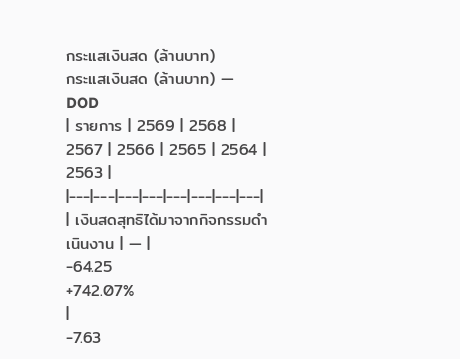กระแสเงินสด (ล้านบาท)
กระแสเงินสด (ล้านบาท) — DOD
| รายการ | 2569 | 2568 | 2567 | 2566 | 2565 | 2564 | 2563 |
|---|---|---|---|---|---|---|---|
| เงินสดสุทธิได้มาจากกิจกรรมดำเนินงาน | — |
-64.25
+742.07%
|
-7.63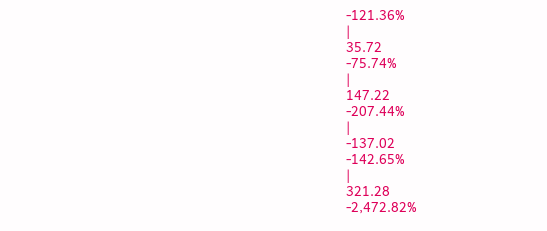-121.36%
|
35.72
-75.74%
|
147.22
-207.44%
|
-137.02
-142.65%
|
321.28
-2,472.82%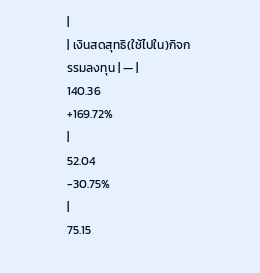|
| เงินสดสุทธิ(ใช้ไปใน)กิจกรรมลงทุน | — |
140.36
+169.72%
|
52.04
-30.75%
|
75.15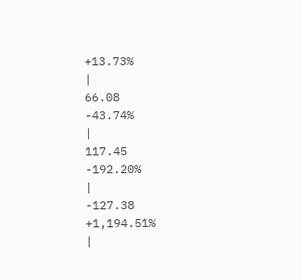+13.73%
|
66.08
-43.74%
|
117.45
-192.20%
|
-127.38
+1,194.51%
|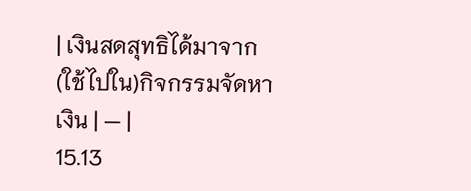| เงินสดสุทธิได้มาจาก(ใช้ไปใน)กิจกรรมจัดหาเงิน | — |
15.13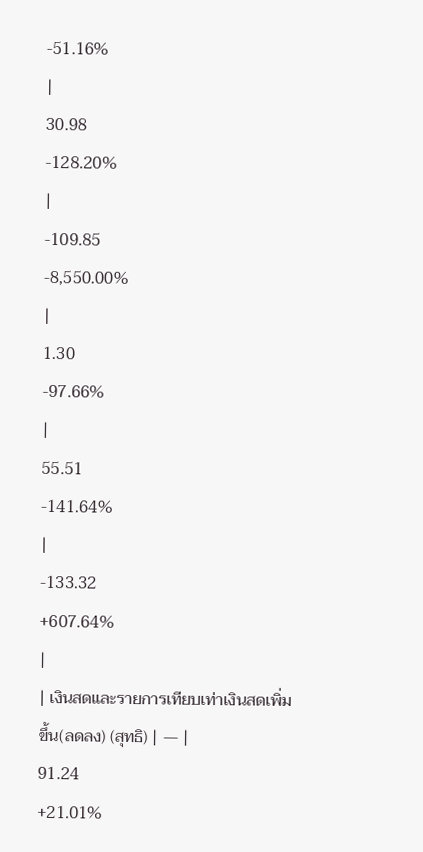-51.16%
|
30.98
-128.20%
|
-109.85
-8,550.00%
|
1.30
-97.66%
|
55.51
-141.64%
|
-133.32
+607.64%
|
| เงินสดและรายการเทียบเท่าเงินสดเพิ่มขึ้น(ลดลง) (สุทธิ) | — |
91.24
+21.01%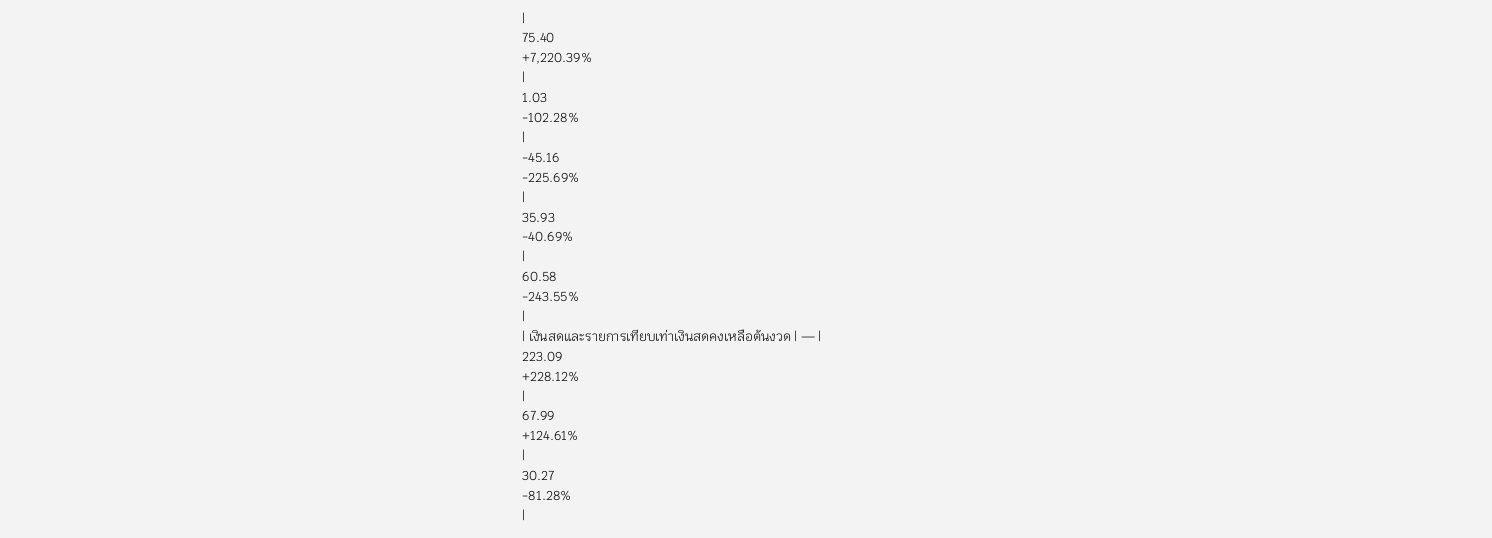|
75.40
+7,220.39%
|
1.03
-102.28%
|
-45.16
-225.69%
|
35.93
-40.69%
|
60.58
-243.55%
|
| เงินสดและรายการเทียบเท่าเงินสดคงเหลือต้นงวด | — |
223.09
+228.12%
|
67.99
+124.61%
|
30.27
-81.28%
|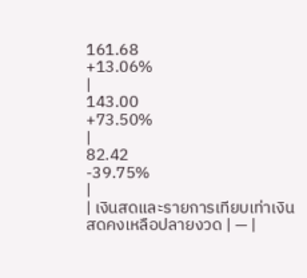161.68
+13.06%
|
143.00
+73.50%
|
82.42
-39.75%
|
| เงินสดและรายการเทียบเท่าเงินสดคงเหลือปลายงวด | — |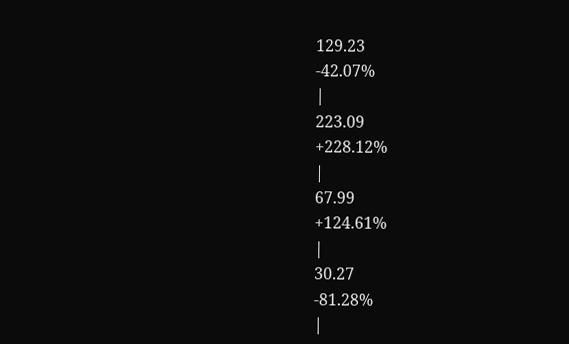129.23
-42.07%
|
223.09
+228.12%
|
67.99
+124.61%
|
30.27
-81.28%
|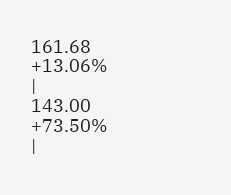161.68
+13.06%
|
143.00
+73.50%
|